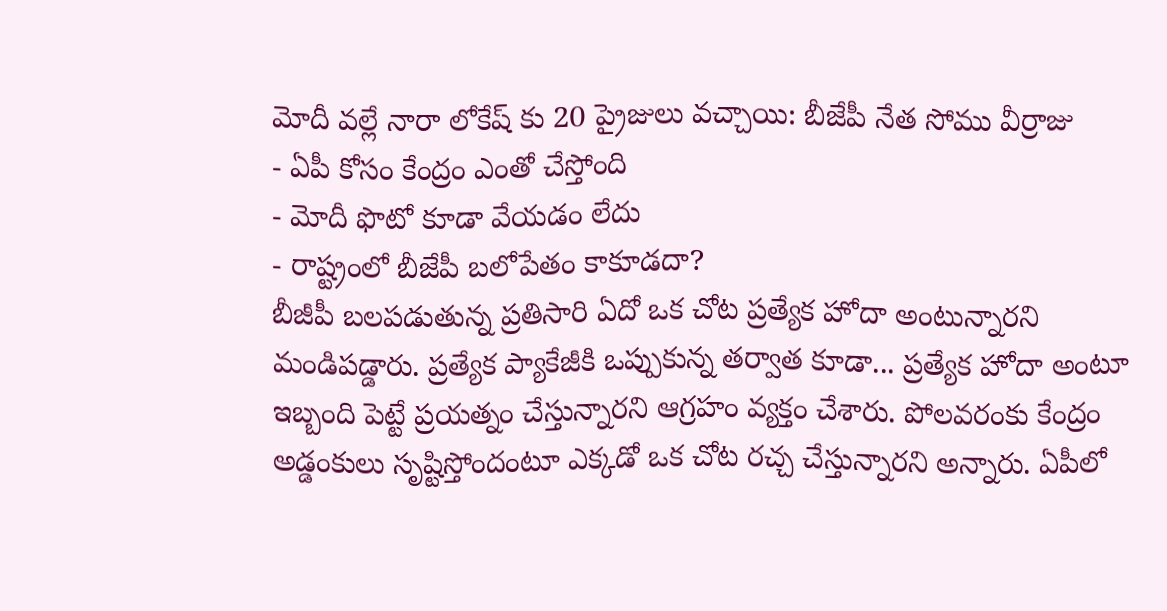మోదీ వల్లే నారా లోకేష్ కు 20 ప్రైజులు వచ్చాయి: బీజేపీ నేత సోము వీర్రాజు
- ఏపీ కోసం కేంద్రం ఎంతో చేస్తోంది
- మోదీ ఫొటో కూడా వేయడం లేదు
- రాష్ట్రంలో బీజేపీ బలోపేతం కాకూడదా?
బీజీపీ బలపడుతున్న ప్రతిసారి ఏదో ఒక చోట ప్రత్యేక హోదా అంటున్నారని మండిపడ్డారు. ప్రత్యేక ప్యాకేజీకి ఒప్పుకున్న తర్వాత కూడా... ప్రత్యేక హోదా అంటూ ఇబ్బంది పెట్టే ప్రయత్నం చేస్తున్నారని ఆగ్రహం వ్యక్తం చేశారు. పోలవరంకు కేంద్రం అడ్డంకులు సృష్టిస్తోందంటూ ఎక్కడో ఒక చోట రచ్చ చేస్తున్నారని అన్నారు. ఏపీలో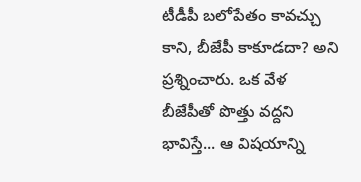టీడీపీ బలోపేతం కావచ్చు కాని, బీజేపీ కాకూడదా? అని ప్రశ్నించారు. ఒక వేళ బీజేపీతో పొత్తు వద్దని భావిస్తే... ఆ విషయాన్ని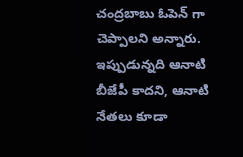చంద్రబాబు ఓపెన్ గా చెప్పాలని అన్నారు. ఇప్పుడున్నది ఆనాటి బీజేపీ కాదని, ఆనాటి నేతలు కూడా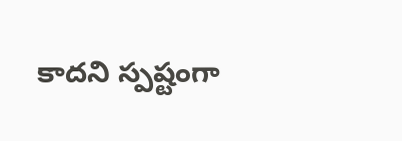కాదని స్పష్టంగా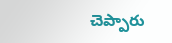చెప్పారు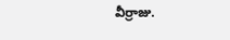వీర్రాజు.